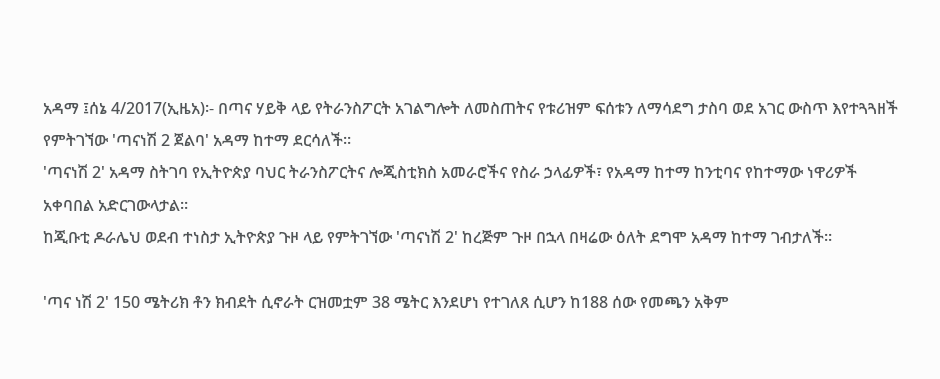አዳማ ፤ሰኔ 4/2017(ኢዜአ)፡- በጣና ሃይቅ ላይ የትራንስፖርት አገልግሎት ለመስጠትና የቱሪዝም ፍሰቱን ለማሳደግ ታስባ ወደ አገር ውስጥ እየተጓጓዘች የምትገኘው 'ጣናነሽ 2 ጀልባ' አዳማ ከተማ ደርሳለች።
'ጣናነሽ 2' አዳማ ስትገባ የኢትዮጵያ ባህር ትራንስፖርትና ሎጂስቲክስ አመራሮችና የስራ ኃላፊዎች፣ የአዳማ ከተማ ከንቲባና የከተማው ነዋሪዎች አቀባበል አድርገውላታል።
ከጂቡቲ ዶራሌህ ወደብ ተነስታ ኢትዮጵያ ጉዞ ላይ የምትገኘው 'ጣናነሽ 2' ከረጅም ጉዞ በኋላ በዛሬው ዕለት ደግሞ አዳማ ከተማ ገብታለች።

'ጣና ነሽ 2' 150 ሜትሪክ ቶን ክብደት ሲኖራት ርዝመቷም 38 ሜትር እንደሆነ የተገለጸ ሲሆን ከ188 ሰው የመጫን አቅም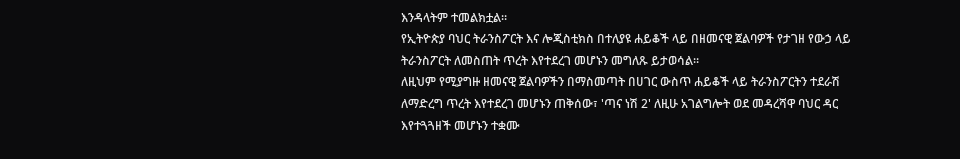እንዳላትም ተመልክቷል።
የኢትዮጵያ ባህር ትራንስፖርት እና ሎጂስቲክስ በተለያዩ ሐይቆች ላይ በዘመናዊ ጀልባዎች የታገዘ የውኃ ላይ ትራንስፖርት ለመስጠት ጥረት እየተደረገ መሆኑን መግለጹ ይታወሳል።
ለዚህም የሚያግዙ ዘመናዊ ጀልባዎችን በማስመጣት በሀገር ውስጥ ሐይቆች ላይ ትራንስፖርትን ተደራሽ ለማድረግ ጥረት እየተደረገ መሆኑን ጠቅሰው፣ 'ጣና ነሽ 2' ለዚሁ አገልግሎት ወደ መዳረሻዋ ባህር ዳር እየተጓጓዘች መሆኑን ተቋሙ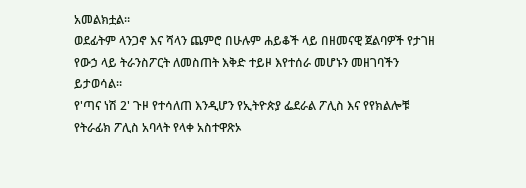አመልክቷል።
ወደፊትም ላንጋኖ እና ሻላን ጨምሮ በሁሉም ሐይቆች ላይ በዘመናዊ ጀልባዎች የታገዘ የውኃ ላይ ትራንስፖርት ለመስጠት እቅድ ተይዞ እየተሰራ መሆኑን መዘገባችን ይታወሳል።
የ'ጣና ነሽ 2' ጉዞ የተሳለጠ እንዲሆን የኢትዮጵያ ፌደራል ፖሊስ እና የየክልሎቹ የትራፊክ ፖሊስ አባላት የላቀ አስተዋጽኦ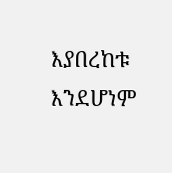እያበረከቱ እንደሆነም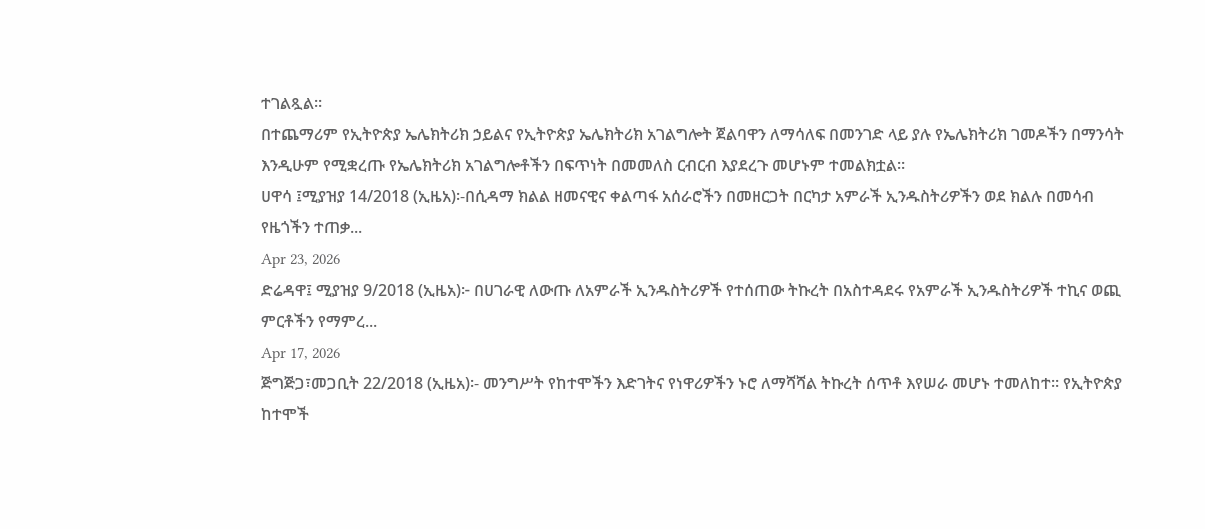ተገልጿል።
በተጨማሪም የኢትዮጵያ ኤሌክትሪክ ኃይልና የኢትዮጵያ ኤሌክትሪክ አገልግሎት ጀልባዋን ለማሳለፍ በመንገድ ላይ ያሉ የኤሌክትሪክ ገመዶችን በማንሳት እንዲሁም የሚቋረጡ የኤሌክትሪክ አገልግሎቶችን በፍጥነት በመመለስ ርብርብ እያደረጉ መሆኑም ተመልክቷል።
ሀዋሳ ፤ሚያዝያ 14/2018 (ኢዜአ)፡-በሲዳማ ክልል ዘመናዊና ቀልጣፋ አሰራሮችን በመዘርጋት በርካታ አምራች ኢንዱስትሪዎችን ወደ ክልሉ በመሳብ የዜጎችን ተጠቃ...
Apr 23, 2026
ድሬዳዋ፤ ሚያዝያ 9/2018 (ኢዜአ)፦ በሀገራዊ ለውጡ ለአምራች ኢንዱስትሪዎች የተሰጠው ትኩረት በአስተዳደሩ የአምራች ኢንዱስትሪዎች ተኪና ወጪ ምርቶችን የማምረ...
Apr 17, 2026
ጅግጅጋ፣መጋቢት 22/2018 (ኢዜአ)፡- መንግሥት የከተሞችን እድገትና የነዋሪዎችን ኑሮ ለማሻሻል ትኩረት ሰጥቶ እየሠራ መሆኑ ተመለከተ። የኢትዮጵያ ከተሞች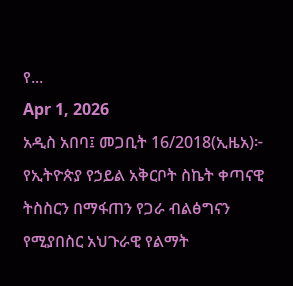የ...
Apr 1, 2026
አዲስ አበባ፤ መጋቢት 16/2018(ኢዜአ)፦ የኢትዮጵያ የኃይል አቅርቦት ስኬት ቀጣናዊ ትስስርን በማፋጠን የጋራ ብልፅግናን የሚያበስር አህጉራዊ የልማት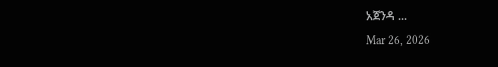አጀንዳ ...
Mar 26, 2026